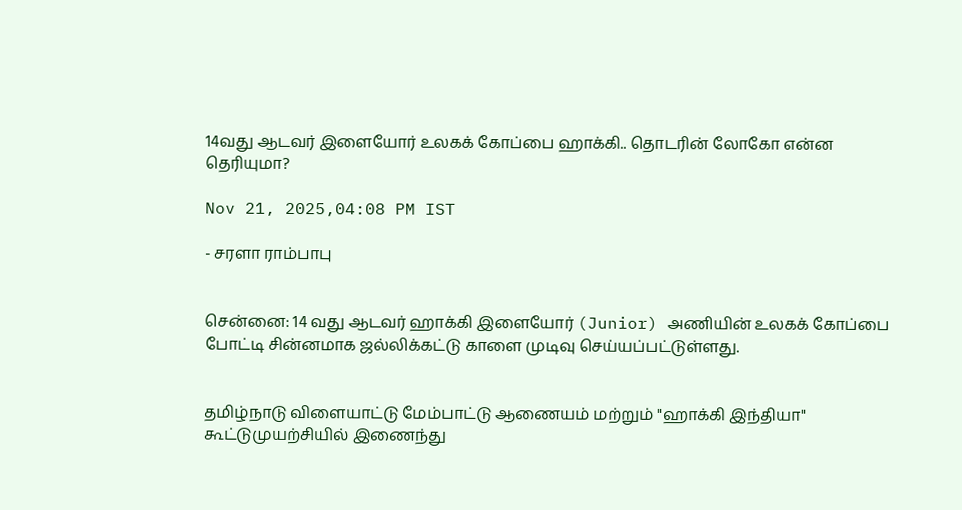14வது ஆடவர் இளையோர் உலகக் கோப்பை ஹாக்கி.. தொடரின் லோகோ என்ன தெரியுமா?

Nov 21, 2025,04:08 PM IST

- சரளா ராம்பாபு


சென்னை: 14 வது ஆடவர் ஹாக்கி இளையோர் (Junior) அணியின் உலகக் கோப்பை போட்டி சின்னமாக ஜல்லிக்கட்டு காளை முடிவு செய்யப்பட்டுள்ளது.


தமிழ்நாடு விளையாட்டு மேம்பாட்டு ஆணையம் மற்றும் "ஹாக்கி இந்தியா"  கூட்டுமுயற்சியில் இணைந்து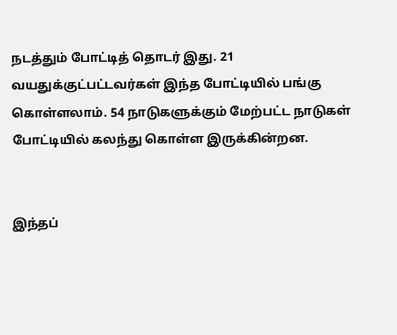நடத்தும் போட்டித் தொடர் இது. 21 வயதுக்குட்பட்டவர்கள் இந்த போட்டியில் பங்கு கொள்ளலாம். 54 நாடுகளுக்கும் மேற்பட்ட நாடுகள் போட்டியில் கலந்து கொள்ள இருக்கின்றன.


இந்தப்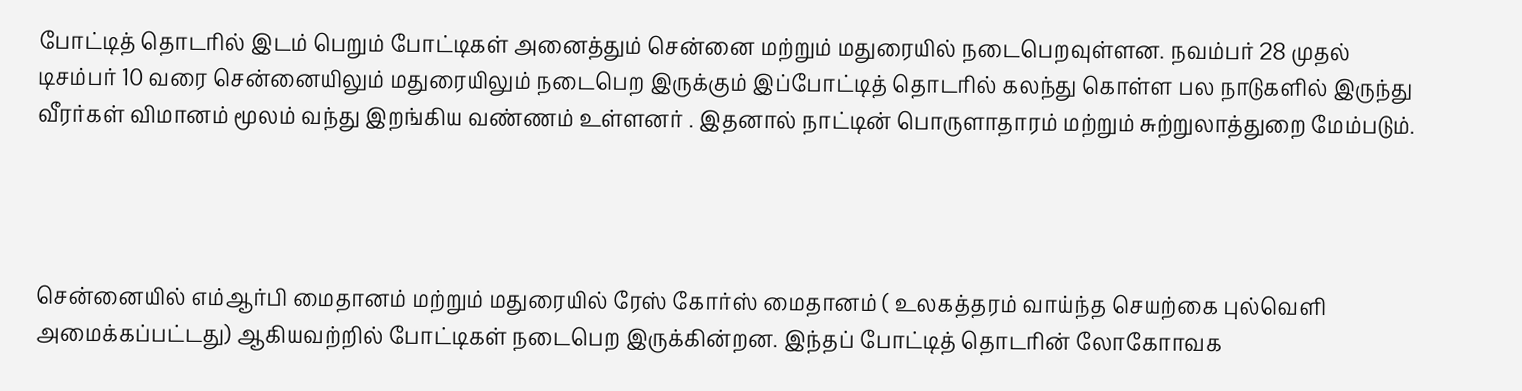போட்டித் தொடரில் இடம் பெறும் போட்டிகள் அனைத்தும் சென்னை மற்றும் மதுரையில் நடைபெறவுள்ளன. நவம்பர் 28 முதல் டிசம்பர் 10 வரை சென்னையிலும் மதுரையிலும் நடைபெற இருக்கும் இப்போட்டித் தொடரில் கலந்து கொள்ள பல நாடுகளில் இருந்து வீரர்கள் விமானம் மூலம் வந்து இறங்கிய வண்ணம் உள்ளனர் . இதனால் நாட்டின் பொருளாதாரம் மற்றும் சுற்றுலாத்துறை மேம்படும்.




சென்னையில் எம்ஆர்பி மைதானம் மற்றும் மதுரையில் ரேஸ் கோர்ஸ் மைதானம் ( உலகத்தரம் வாய்ந்த செயற்கை புல்வெளி அமைக்கப்பட்டது) ஆகியவற்றில் போட்டிகள் நடைபெற இருக்கின்றன. இந்தப் போட்டித் தொடரின் லோகோாவக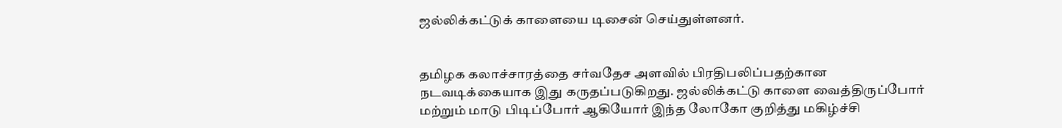ஜல்லிக்கட்டுக் காளையை டிசைன் செய்துள்ளனர்.


தமிழக கலாச்சாரத்தை சர்வதேச அளவில் பிரதிபலிப்பதற்கான நடவடிக்கையாக இது கருதப்படுகிறது. ஜல்லிக்கட்டு காளை வைத்திருப்போர் மற்றும் மாடு பிடிப்போர் ஆகியோர் இந்த லோகோ குறித்து மகிழ்ச்சி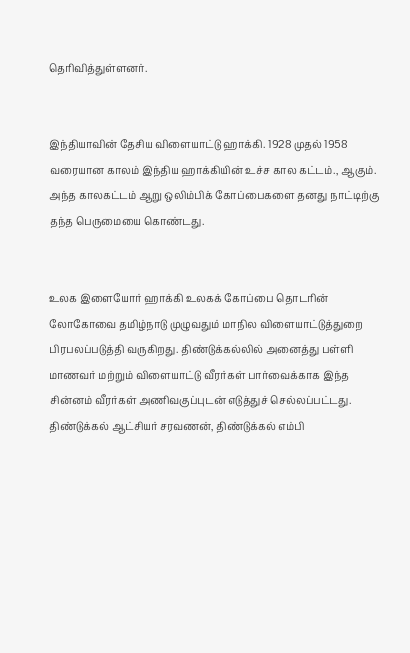தெரிவித்துள்ளனர்.


இந்தியாவின் தேசிய விளையாட்டு ஹாக்கி. 1928 முதல் 1958 வரையான காலம் இந்திய ஹாக்கியின் உச்ச கால கட்டம்., ஆகும். அந்த காலகட்டம் ஆறு ஒலிம்பிக் கோப்பைகளை தனது நாட்டிற்கு தந்த பெருமையை கொண்டது.


உலக இளையோர் ஹாக்கி உலகக் கோப்பை தொடரின் லோகோவை தமிழ்நாடு முழுவதும் மாநில விளையாட்டுத்துறை பிரபலப்படுத்தி வருகிறது. திண்டுக்கல்லில் அனைத்து பள்ளி மாணவர் மற்றும் விளையாட்டு வீரர்கள் பார்வைக்காக இந்த சின்னம் வீரர்கள் அணிவகுப்புடன் எடுத்துச் செல்லப்பட்டது. திண்டுக்கல் ஆட்சியர் சரவணன், திண்டுக்கல் எம்பி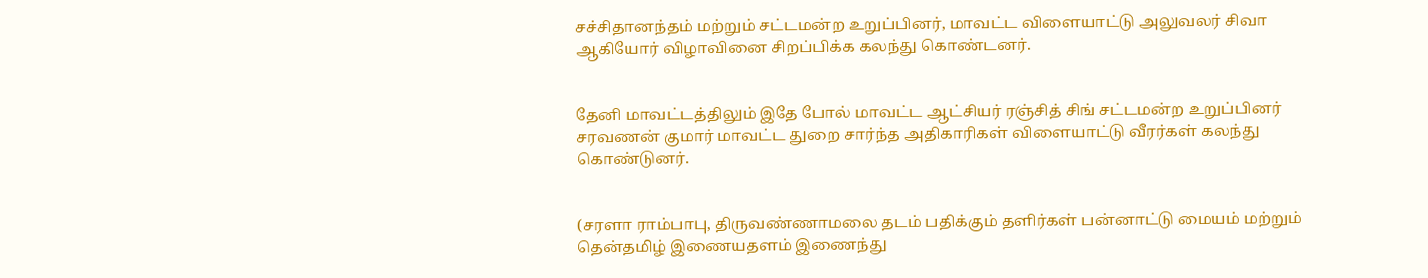சச்சிதானந்தம் மற்றும் சட்டமன்ற உறுப்பினர், மாவட்ட விளையாட்டு அலுவலர் சிவா ஆகியோர் விழாவினை சிறப்பிக்க கலந்து கொண்டனர்.


தேனி மாவட்டத்திலும் இதே போல் மாவட்ட ஆட்சியர் ரஞ்சித் சிங் சட்டமன்ற உறுப்பினர் சரவணன் குமார் மாவட்ட துறை சார்ந்த அதிகாரிகள் விளையாட்டு வீரர்கள் கலந்து கொண்டுனர்.


(சரளா ராம்பாபு, திருவண்ணாமலை தடம் பதிக்கும் தளிர்கள் பன்னாட்டு மையம் மற்றும் தென்தமிழ் இணையதளம் இணைந்து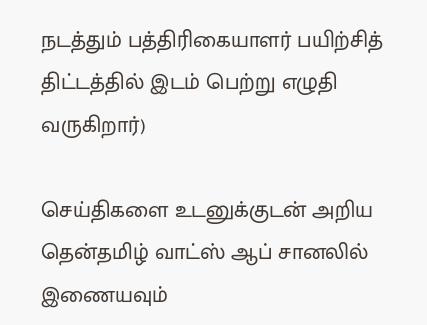நடத்தும் பத்திரிகையாளர் பயிற்சித் திட்டத்தில் இடம் பெற்று எழுதி வருகிறார்)

செய்திகளை உடனுக்குடன் அறிய தென்தமிழ் வாட்ஸ் ஆப் சானலில் இணையவும்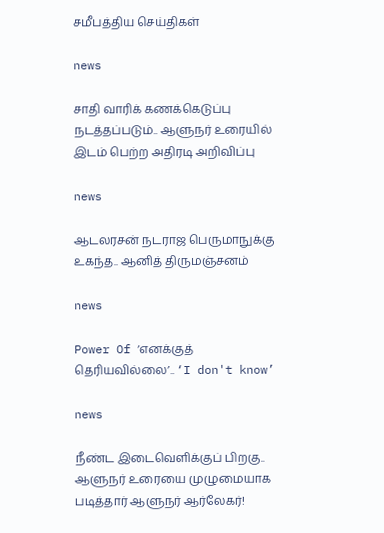சமீபத்திய செய்திகள்

news

சாதி வாரிக் கணக்கெடுப்பு நடத்தப்படும்.. ஆளுநர் உரையில் இடம் பெற்ற அதிரடி அறிவிப்பு

news

ஆடலரசன் நடராஜ பெருமாநுக்கு உகந்த.. ஆனித் திருமஞ்சனம்

news

Power Of ‘எனக்குத் தெரியவில்லை’.. ‘I don't know’

news

நீண்ட இடைவெளிக்குப் பிறகு.. ஆளுநர் உரையை முழுமையாக படித்தார் ஆளுநர் ஆர்லேகர்!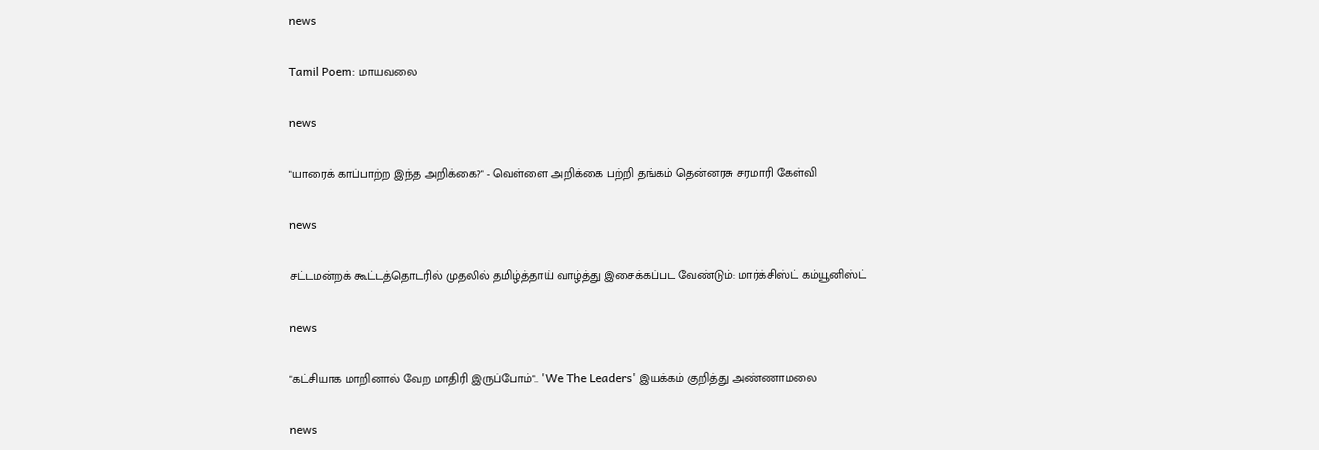news

Tamil Poem: மாயவலை

news

"யாரைக் காப்பாற்ற இந்த அறிக்கை?" - வெள்ளை அறிக்கை பற்றி தங்கம் தென்னரசு சரமாரி கேள்வி

news

சட்டமன்றக் கூட்டத்தொடரில் முதலில் தமிழ்த்தாய் வாழ்த்து இசைக்கப்பட வேண்டும்: மார்க்சிஸ்ட் கம்யூனிஸ்ட்

news

"கட்சியாக மாறினால் வேற மாதிரி இருப்போம்".. 'We The Leaders' இயக்கம் குறித்து அண்ணாமலை

news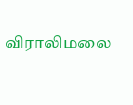விராலிமலை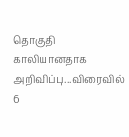தொகுதி காலியானதாக அறிவிப்பு...விரைவில் 6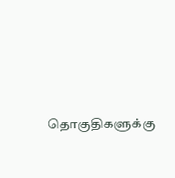தொகுதிகளுக்கு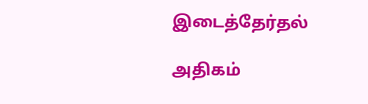இடைத்தேர்தல்

அதிகம்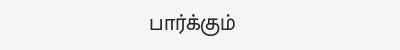பார்க்கும்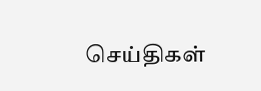செய்திகள்